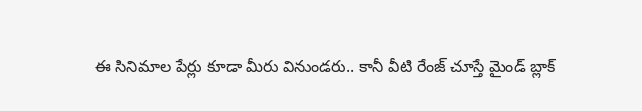ఈ సినిమాల పేర్లు కూడా మీరు వినుండరు.. కానీ వీటి రేంజ్ చూస్తే మైండ్ బ్లాక్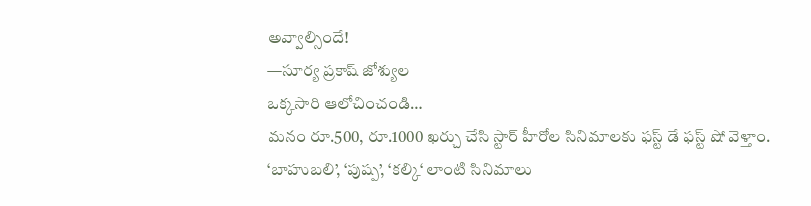అవ్వాల్సిందే!
—సూర్య ప్రకాష్ జోశ్యుల
ఒక్కసారి ఆలోచించండి…
మనం రూ.500, రూ.1000 ఖర్చు చేసి స్టార్ హీరోల సినిమాలకు ఫస్ట్ డే ఫస్ట్ షో వెళ్తాం. ‘బాహుబలి’, ‘పుష్ప’, ‘కల్కి‘ లాంటి సినిమాలు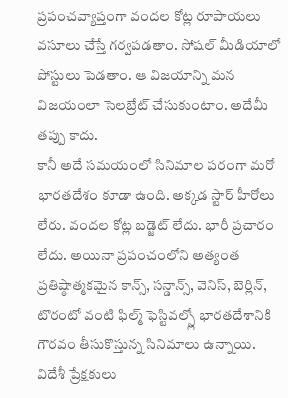ప్రపంచవ్యాప్తంగా వందల కోట్ల రూపాయలు వసూలు చేస్తే గర్వపడతాం. సోషల్ మీడియాలో పోస్టులు పెడతాం. ఆ విజయాన్ని మన విజయంలా సెలబ్రేట్ చేసుకుంటాం. అదేమీ తప్పు కాదు.
కానీ అదే సమయంలో సినిమాల పరంగా మరో భారతదేశం కూడా ఉంది. అక్కడ స్టార్ హీరోలు లేరు. వందల కోట్ల బడ్జెట్ లేదు. భారీ ప్రచారం లేదు. అయినా ప్రపంచంలోని అత్యంత ప్రతిష్ఠాత్మకమైన కాన్స్, సన్డాన్స్, వెనిస్, బెర్లిన్, టొరంటో వంటి ఫిల్మ్ ఫెస్టివల్స్లో భారతదేశానికి గౌరవం తీసుకొస్తున్న సినిమాలు ఉన్నాయి. విదేశీ ప్రేక్షకులు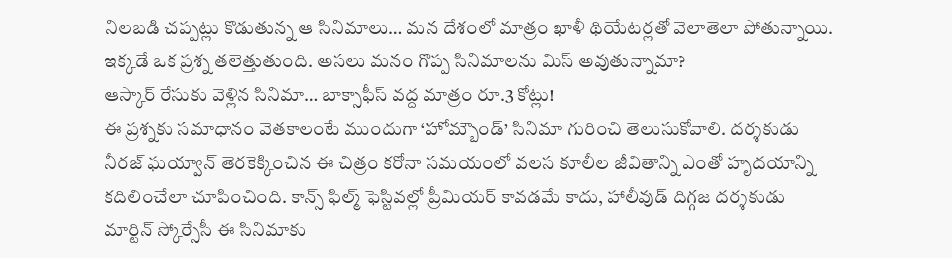నిలబడి చప్పట్లు కొడుతున్న ఆ సినిమాలు… మన దేశంలో మాత్రం ఖాళీ థియేటర్లతో వెలాతెలా పోతున్నాయి. ఇక్కడే ఒక ప్రశ్న తలెత్తుతుంది. అసలు మనం గొప్ప సినిమాలను మిస్ అవుతున్నామా?
ఆస్కార్ రేసుకు వెళ్లిన సినిమా… బాక్సాఫీస్ వద్ద మాత్రం రూ.3 కోట్లు!
ఈ ప్రశ్నకు సమాధానం వెతకాలంటే ముందుగా ‘హోమ్బౌండ్’ సినిమా గురించి తెలుసుకోవాలి. దర్శకుడు నీరజ్ ఘయ్వాన్ తెరకెక్కించిన ఈ చిత్రం కరోనా సమయంలో వలస కూలీల జీవితాన్ని ఎంతో హృదయాన్ని కదిలించేలా చూపించింది. కాన్స్ ఫిల్మ్ ఫెస్టివల్లో ప్రీమియర్ కావడమే కాదు, హాలీవుడ్ దిగ్గజ దర్శకుడు మార్టిన్ స్కోర్సేసీ ఈ సినిమాకు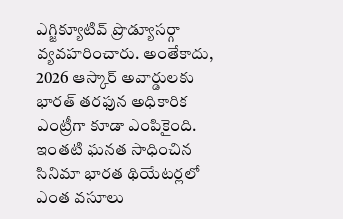ఎగ్జిక్యూటివ్ ప్రొడ్యూసర్గా వ్యవహరించారు. అంతేకాదు, 2026 ఆస్కార్ అవార్డులకు భారత్ తరఫున అధికారిక ఎంట్రీగా కూడా ఎంపికైంది.
ఇంతటి ఘనత సాధించిన సినిమా భారత థియేటర్లలో ఎంత వసూలు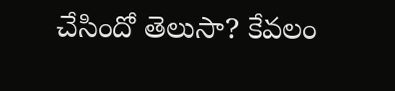చేసిందో తెలుసా? కేవలం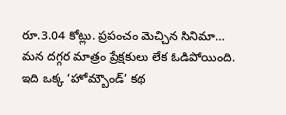రూ.3.04 కోట్లు. ప్రపంచం మెచ్చిన సినిమా… మన దగ్గర మాత్రం ప్రేక్షకులు లేక ఓడిపోయింది. ఇది ఒక్క ‘హోమ్బౌండ్’ కథ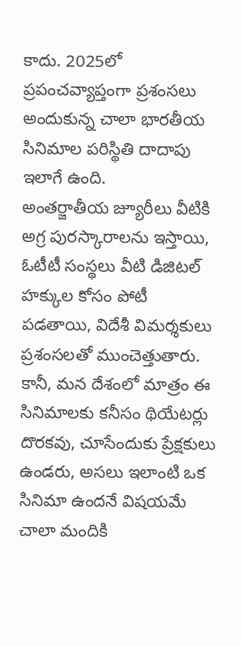కాదు. 2025లో ప్రపంచవ్యాప్తంగా ప్రశంసలు అందుకున్న చాలా భారతీయ సినిమాల పరిస్థితి దాదాపు ఇలాగే ఉంది.
అంతర్జాతీయ జ్యూరీలు వీటికి అగ్ర పురస్కారాలను ఇస్తాయి, ఓటీటీ సంస్థలు వీటి డిజిటల్ హక్కుల కోసం పోటీ పడతాయి, విదేశీ విమర్శకులు ప్రశంసలతో ముంచెత్తుతారు. కానీ, మన దేశంలో మాత్రం ఈ సినిమాలకు కనీసం థియేటర్లు దొరకవు, చూసేందుకు ప్రేక్షకులు ఉండరు, అసలు ఇలాంటి ఒక సినిమా ఉందనే విషయమే చాలా మందికి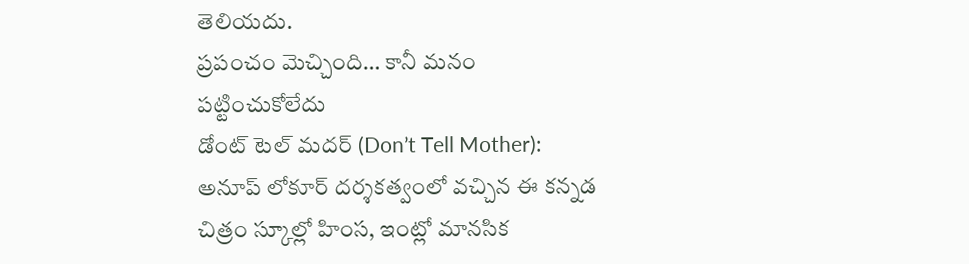తెలియదు.
ప్రపంచం మెచ్చింది… కానీ మనం పట్టించుకోలేదు
డోంట్ టెల్ మదర్ (Don’t Tell Mother): అనూప్ లోకూర్ దర్శకత్వంలో వచ్చిన ఈ కన్నడ చిత్రం స్కూల్లో హింస, ఇంట్లో మానసిక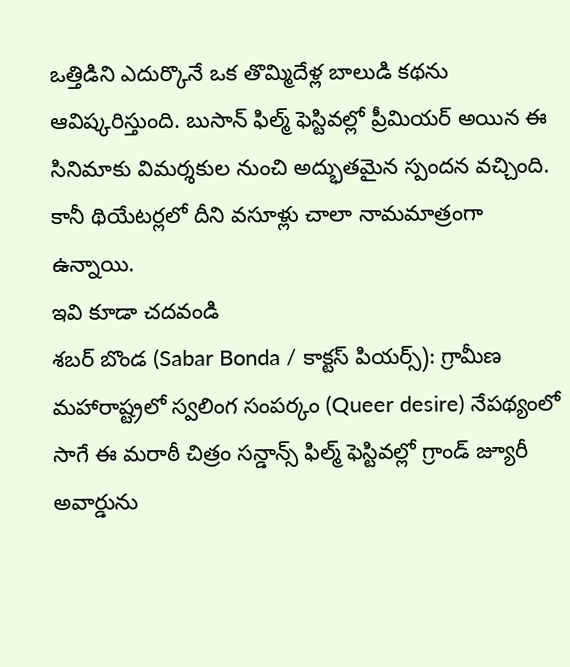ఒత్తిడిని ఎదుర్కొనే ఒక తొమ్మిదేళ్ల బాలుడి కథను ఆవిష్కరిస్తుంది. బుసాన్ ఫిల్మ్ ఫెస్టివల్లో ప్రీమియర్ అయిన ఈ సినిమాకు విమర్శకుల నుంచి అద్భుతమైన స్పందన వచ్చింది. కానీ థియేటర్లలో దీని వసూళ్లు చాలా నామమాత్రంగా ఉన్నాయి.
ఇవి కూడా చదవండి
శబర్ బొండ (Sabar Bonda / కాక్టస్ పియర్స్): గ్రామీణ మహారాష్ట్రలో స్వలింగ సంపర్కం (Queer desire) నేపథ్యంలో సాగే ఈ మరాఠీ చిత్రం సన్డాన్స్ ఫిల్మ్ ఫెస్టివల్లో గ్రాండ్ జ్యూరీ అవార్డును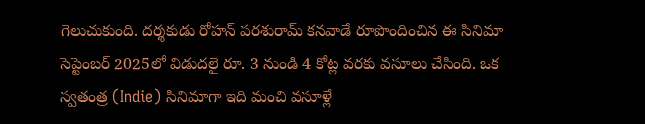గెలుచుకుంది. దర్శకుడు రోహన్ పరశురామ్ కనవాడే రూపొందించిన ఈ సినిమా సెప్టెంబర్ 2025లో విడుదలై రూ. 3 నుండి 4 కోట్ల వరకు వసూలు చేసింది. ఒక స్వతంత్ర (Indie) సినిమాగా ఇది మంచి వసూళ్లే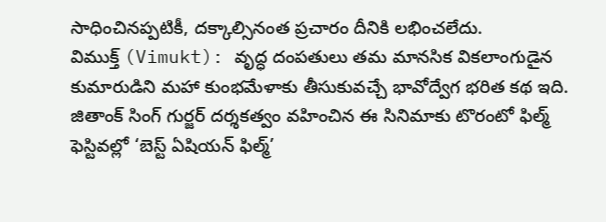సాధించినప్పటికీ, దక్కాల్సినంత ప్రచారం దీనికి లభించలేదు.
విముక్త్ (Vimukt): వృద్ధ దంపతులు తమ మానసిక వికలాంగుడైన కుమారుడిని మహా కుంభమేళాకు తీసుకువచ్చే భావోద్వేగ భరిత కథ ఇది. జితాంక్ సింగ్ గుర్జర్ దర్శకత్వం వహించిన ఈ సినిమాకు టొరంటో ఫిల్మ్ ఫెస్టివల్లో ‘బెస్ట్ ఏషియన్ ఫిల్మ్’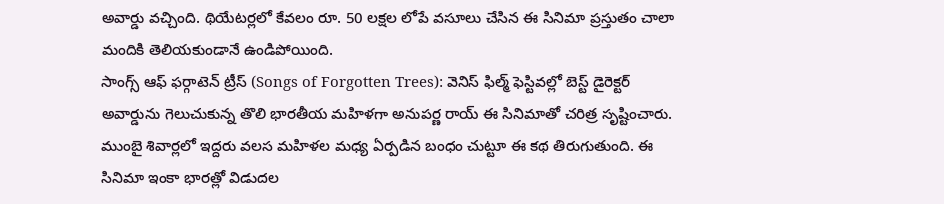అవార్డు వచ్చింది. థియేటర్లలో కేవలం రూ. 50 లక్షల లోపే వసూలు చేసిన ఈ సినిమా ప్రస్తుతం చాలా మందికి తెలియకుండానే ఉండిపోయింది.
సాంగ్స్ ఆఫ్ ఫర్గాటెన్ ట్రీస్ (Songs of Forgotten Trees): వెనిస్ ఫిల్మ్ ఫెస్టివల్లో బెస్ట్ డైరెక్టర్ అవార్డును గెలుచుకున్న తొలి భారతీయ మహిళగా అనుపర్ణ రాయ్ ఈ సినిమాతో చరిత్ర సృష్టించారు. ముంబై శివార్లలో ఇద్దరు వలస మహిళల మధ్య ఏర్పడిన బంధం చుట్టూ ఈ కథ తిరుగుతుంది. ఈ సినిమా ఇంకా భారత్లో విడుదల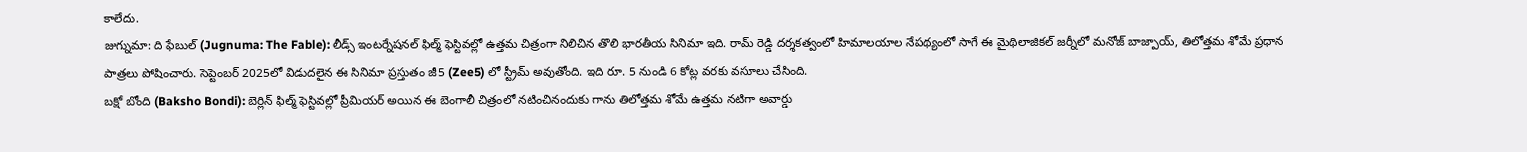కాలేదు.
జుగ్నుమా: ది ఫేబుల్ (Jugnuma: The Fable): లీడ్స్ ఇంటర్నేషనల్ ఫిల్మ్ ఫెస్టివల్లో ఉత్తమ చిత్రంగా నిలిచిన తొలి భారతీయ సినిమా ఇది. రామ్ రెడ్డి దర్శకత్వంలో హిమాలయాల నేపథ్యంలో సాగే ఈ మైథిలాజికల్ జర్నీలో మనోజ్ బాజ్పాయ్, తిలోత్తమ శోమే ప్రధాన పాత్రలు పోషించారు. సెప్టెంబర్ 2025లో విడుదలైన ఈ సినిమా ప్రస్తుతం జీ5 (Zee5) లో స్ట్రీమ్ అవుతోంది. ఇది రూ. 5 నుండి 6 కోట్ల వరకు వసూలు చేసింది.
బక్షో బోంది (Baksho Bondi): బెర్లిన్ ఫిల్మ్ ఫెస్టివల్లో ప్రీమియర్ అయిన ఈ బెంగాలీ చిత్రంలో నటించినందుకు గాను తిలోత్తమ శోమే ఉత్తమ నటిగా అవార్డు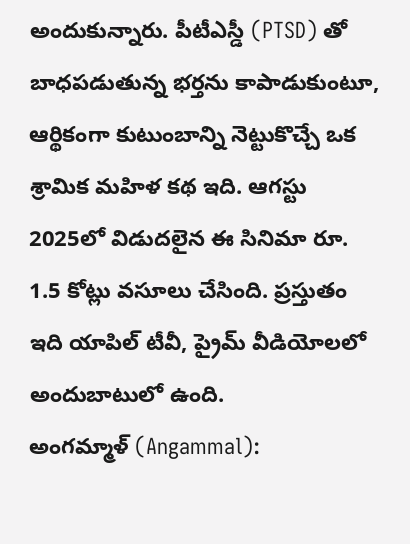అందుకున్నారు. పీటీఎస్డీ (PTSD) తో బాధపడుతున్న భర్తను కాపాడుకుంటూ, ఆర్థికంగా కుటుంబాన్ని నెట్టుకొచ్చే ఒక శ్రామిక మహిళ కథ ఇది. ఆగస్టు 2025లో విడుదలైన ఈ సినిమా రూ. 1.5 కోట్లు వసూలు చేసింది. ప్రస్తుతం ఇది యాపిల్ టీవీ, ప్రైమ్ వీడియోలలో అందుబాటులో ఉంది.
అంగమ్మాళ్ (Angammal):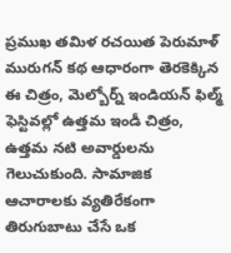ప్రముఖ తమిళ రచయిత పెరుమాళ్ మురుగన్ కథ ఆధారంగా తెరకెక్కిన ఈ చిత్రం, మెల్బోర్న్ ఇండియన్ ఫిల్మ్ ఫెస్టివల్లో ఉత్తమ ఇండీ చిత్రం, ఉత్తమ నటి అవార్డులను గెలుచుకుంది. సామాజిక ఆచారాలకు వ్యతిరేకంగా తిరుగుబాటు చేసే ఒక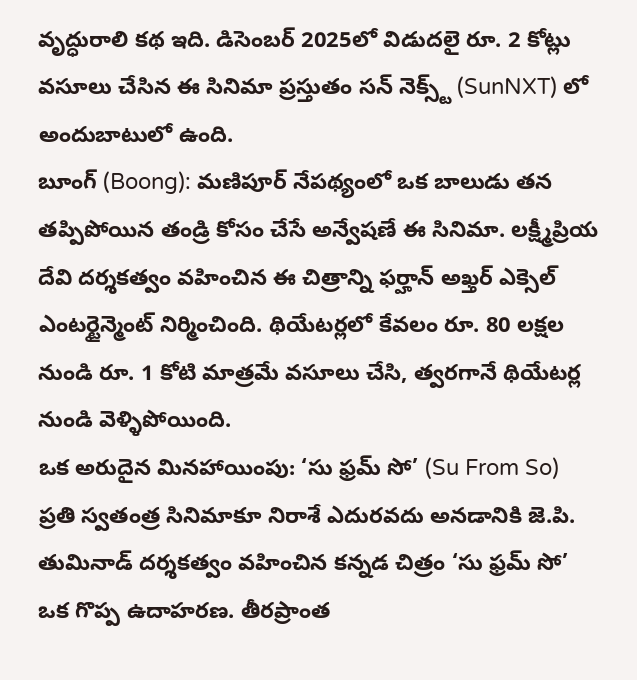వృద్ధురాలి కథ ఇది. డిసెంబర్ 2025లో విడుదలై రూ. 2 కోట్లు వసూలు చేసిన ఈ సినిమా ప్రస్తుతం సన్ నెక్స్ట్ (SunNXT) లో అందుబాటులో ఉంది.
బూంగ్ (Boong): మణిపూర్ నేపథ్యంలో ఒక బాలుడు తన తప్పిపోయిన తండ్రి కోసం చేసే అన్వేషణే ఈ సినిమా. లక్ష్మీప్రియ దేవి దర్శకత్వం వహించిన ఈ చిత్రాన్ని ఫర్హాన్ అఖ్తర్ ఎక్సెల్ ఎంటర్టైన్మెంట్ నిర్మించింది. థియేటర్లలో కేవలం రూ. 80 లక్షల నుండి రూ. 1 కోటి మాత్రమే వసూలు చేసి, త్వరగానే థియేటర్ల నుండి వెళ్ళిపోయింది.
ఒక అరుదైన మినహాయింపు: ‘సు ఫ్రమ్ సో’ (Su From So)
ప్రతి స్వతంత్ర సినిమాకూ నిరాశే ఎదురవదు అనడానికి జె.పి. తుమినాడ్ దర్శకత్వం వహించిన కన్నడ చిత్రం ‘సు ఫ్రమ్ సో’ ఒక గొప్ప ఉదాహరణ. తీరప్రాంత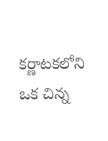కర్ణాటకలోని ఒక చిన్న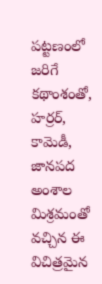పట్టణంలో జరిగే కథాంశంతో, హర్రర్, కామెడీ, జానపద అంశాల మిశ్రమంతో వచ్చిన ఈ విచిత్రమైన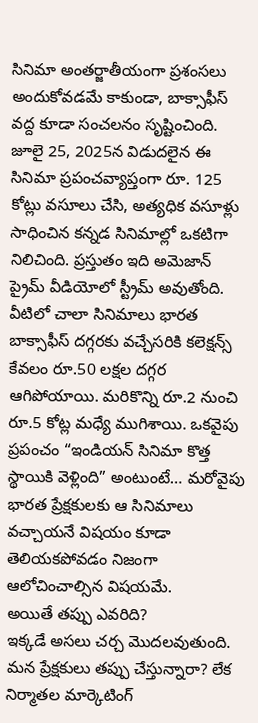సినిమా అంతర్జాతీయంగా ప్రశంసలు అందుకోవడమే కాకుండా, బాక్సాఫీస్ వద్ద కూడా సంచలనం సృష్టించింది. జూలై 25, 2025న విడుదలైన ఈ సినిమా ప్రపంచవ్యాప్తంగా రూ. 125 కోట్లు వసూలు చేసి, అత్యధిక వసూళ్లు సాధించిన కన్నడ సినిమాల్లో ఒకటిగా నిలిచింది. ప్రస్తుతం ఇది అమెజాన్ ప్రైమ్ వీడియోలో స్ట్రీమ్ అవుతోంది.
వీటిలో చాలా సినిమాలు భారత బాక్సాఫీస్ దగ్గరకు వచ్చేసరికి కలెక్షన్స్ కేవలం రూ.50 లక్షల దగ్గర ఆగిపోయాయి. మరికొన్ని రూ.2 నుంచి రూ.5 కోట్ల మధ్యే ముగిశాయి. ఒకవైపు ప్రపంచం “ఇండియన్ సినిమా కొత్త స్థాయికి వెళ్లింది” అంటుంటే… మరోవైపు భారత ప్రేక్షకులకు ఆ సినిమాలు వచ్చాయనే విషయం కూడా తెలియకపోవడం నిజంగా ఆలోచించాల్సిన విషయమే.
అయితే తప్పు ఎవరిది?
ఇక్కడే అసలు చర్చ మొదలవుతుంది. మన ప్రేక్షకులు తప్పు చేస్తున్నారా? లేక నిర్మాతల మార్కెటింగ్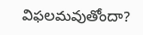విఫలమవుతోందా?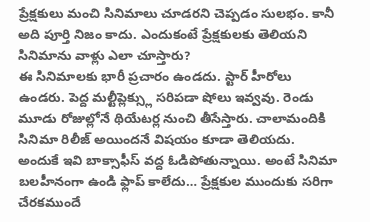ప్రేక్షకులు మంచి సినిమాలు చూడరని చెప్పడం సులభం. కానీ అది పూర్తి నిజం కాదు. ఎందుకంటే ప్రేక్షకులకు తెలియని సినిమాను వాళ్లు ఎలా చూస్తారు?
ఈ సినిమాలకు భారీ ప్రచారం ఉండదు. స్టార్ హీరోలు ఉండరు. పెద్ద మల్టీప్లెక్స్లు సరిపడా షోలు ఇవ్వవు. రెండు మూడు రోజుల్లోనే థియేటర్ల నుంచి తీసేస్తారు. చాలామందికి సినిమా రిలీజ్ అయిందనే విషయం కూడా తెలియదు. అందుకే ఇవి బాక్సాఫీస్ వద్ద ఓడిపోతున్నాయి. అంటే సినిమా బలహీనంగా ఉండి ఫ్లాప్ కాలేదు… ప్రేక్షకుల ముందుకు సరిగా చేరకముందే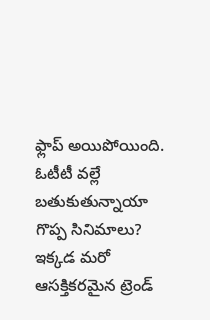ఫ్లాప్ అయిపోయింది.
ఓటీటీ వల్లే బతుకుతున్నాయా గొప్ప సినిమాలు?
ఇక్కడ మరో ఆసక్తికరమైన ట్రెండ్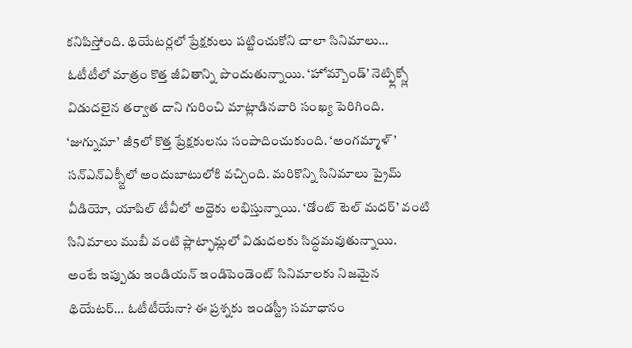కనిపిస్తోంది. థియేటర్లలో ప్రేక్షకులు పట్టించుకోని చాలా సినిమాలు… ఓటీటీలో మాత్రం కొత్త జీవితాన్ని పొందుతున్నాయి. ‘హోమ్బౌండ్’ నెట్ఫ్లిక్స్లో విడుదలైన తర్వాత దాని గురించి మాట్లాడినవారి సంఖ్య పెరిగింది. ‘జుగ్నుమా’ జీ5లో కొత్త ప్రేక్షకులను సంపాదించుకుంది. ‘అంగమ్మాళ్’ సన్ఎన్ఎక్స్టీలో అందుబాటులోకి వచ్చింది. మరికొన్ని సినిమాలు ప్రైమ్ వీడియో, యాపిల్ టీవీలో అద్దెకు లభిస్తున్నాయి. ‘డోంట్ టెల్ మదర్’ వంటి సినిమాలు ముబీ వంటి ప్లాట్ఫామ్లలో విడుదలకు సిద్ధమవుతున్నాయి.
అంటే ఇప్పుడు ఇండియన్ ఇండిపెండెంట్ సినిమాలకు నిజమైన థియేటర్… ఓటీటీయేనా? ఈ ప్రశ్నకు ఇండస్ట్రీ సమాధానం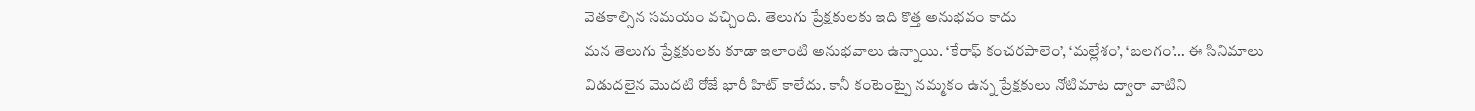వెతకాల్సిన సమయం వచ్చింది. తెలుగు ప్రేక్షకులకు ఇది కొత్త అనుభవం కాదు
మన తెలుగు ప్రేక్షకులకు కూడా ఇలాంటి అనుభవాలు ఉన్నాయి. ‘కేరాఫ్ కంచరపాలెం’, ‘మల్లేశం’, ‘బలగం’… ఈ సినిమాలు విడుదలైన మొదటి రోజే భారీ హిట్ కాలేదు. కానీ కంటెంట్పై నమ్మకం ఉన్న ప్రేక్షకులు నోటిమాట ద్వారా వాటిని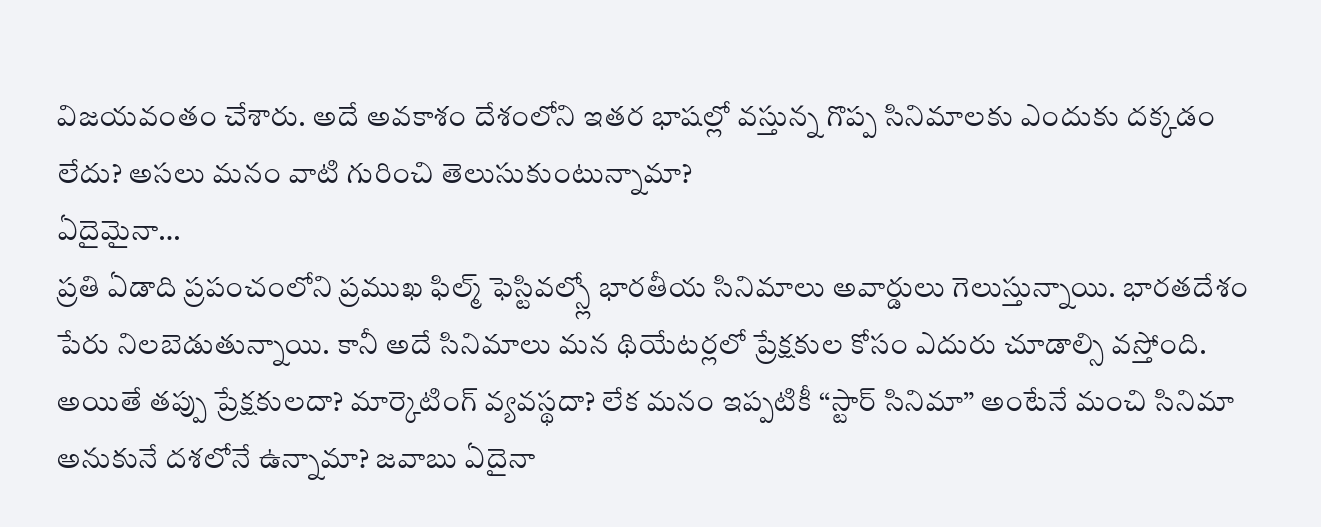విజయవంతం చేశారు. అదే అవకాశం దేశంలోని ఇతర భాషల్లో వస్తున్న గొప్ప సినిమాలకు ఎందుకు దక్కడం లేదు? అసలు మనం వాటి గురించి తెలుసుకుంటున్నామా?
ఏదైమైనా…
ప్రతి ఏడాది ప్రపంచంలోని ప్రముఖ ఫిల్మ్ ఫెస్టివల్స్లో భారతీయ సినిమాలు అవార్డులు గెలుస్తున్నాయి. భారతదేశం పేరు నిలబెడుతున్నాయి. కానీ అదే సినిమాలు మన థియేటర్లలో ప్రేక్షకుల కోసం ఎదురు చూడాల్సి వస్తోంది. అయితే తప్పు ప్రేక్షకులదా? మార్కెటింగ్ వ్యవస్థదా? లేక మనం ఇప్పటికీ “స్టార్ సినిమా” అంటేనే మంచి సినిమా అనుకునే దశలోనే ఉన్నామా? జవాబు ఏదైనా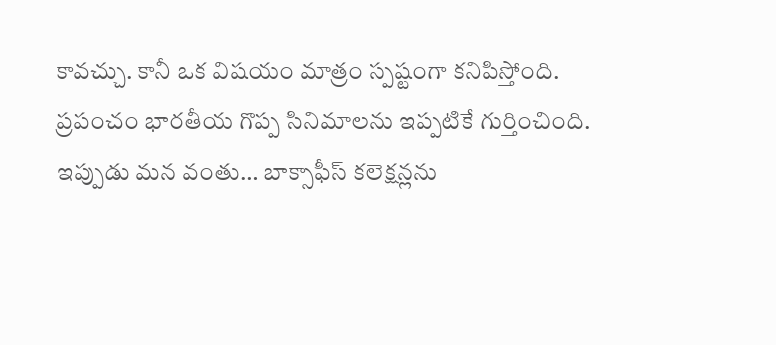కావచ్చు. కానీ ఒక విషయం మాత్రం స్పష్టంగా కనిపిస్తోంది.
ప్రపంచం భారతీయ గొప్ప సినిమాలను ఇప్పటికే గుర్తించింది. ఇప్పుడు మన వంతు… బాక్సాఫీస్ కలెక్షన్లను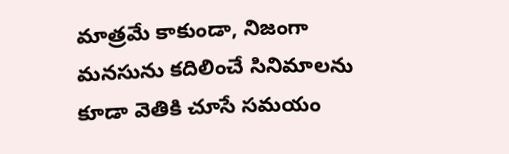మాత్రమే కాకుండా, నిజంగా మనసును కదిలించే సినిమాలను కూడా వెతికి చూసే సమయం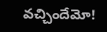వచ్చిందేమో!